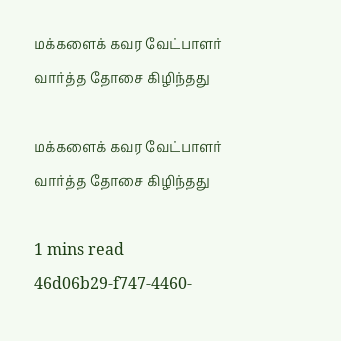மக்களைக் கவர வேட்பாளர் வார்த்த தோசை கிழிந்தது

மக்களைக் கவர வேட்பாளர் வார்த்த தோசை கிழிந்தது

1 mins read
46d06b29-f747-4460-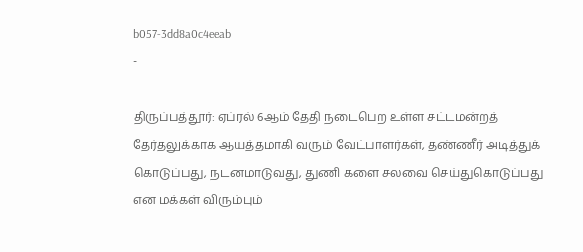b057-3dd8a0c4eeab
-

திருப்பத்தூர்: ஏப்ரல் 6ஆம் தேதி நடைபெற உள்ள சட்டமன்றத் தேர்தலுக்காக ஆயத்தமாகி வரும் வேட்பாளர்கள், தண்ணீர் அடித்துக் கொடுப்பது, நடனமாடுவது, துணி களை சலவை செய்துகொடுப்பது என மக்கள் விரும்பும்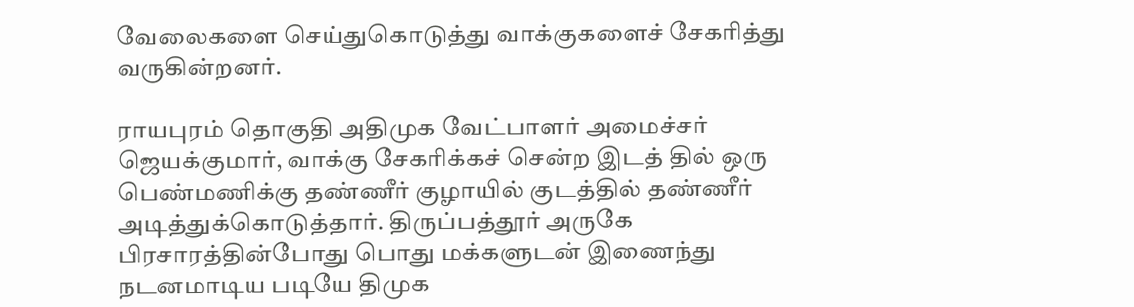வேலைகளை செய்துகொடுத்து வாக்குகளைச் சேகரித்து வருகின்றனர்.

ராயபுரம் தொகுதி அதிமுக வேட்பாளர் அமைச்சர் ஜெயக்குமார், வாக்கு சேகரிக்கச் சென்ற இடத் தில் ஒரு பெண்மணிக்கு தண்ணீர் குழாயில் குடத்தில் தண்ணீர் அடித்துக்கொடுத்தார். திருப்பத்தூர் அருகே பிரசாரத்தின்போது பொது மக்களுடன் இணைந்து நடனமாடிய படியே திமுக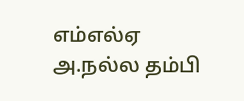எம்எல்ஏ அ.நல்ல தம்பி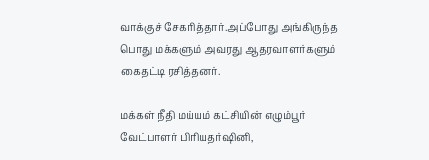வாக்குச் சேகரித்தார்.அப்போது அங்கிருந்த பொது மக்களும் அவரது ஆதரவாளர்களும் கைதட்டி ரசித்தனர்.

மக்கள் நீதி மய்யம் கட்சியின் எழும்பூர் வேட்பாளர் பிரியதர்ஷினி,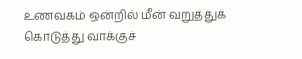உணவகம் ஒன்றில் மீன் வறுத்துக் கொடுத்து வாக்குச்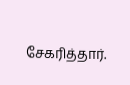சேகரித்தார்.